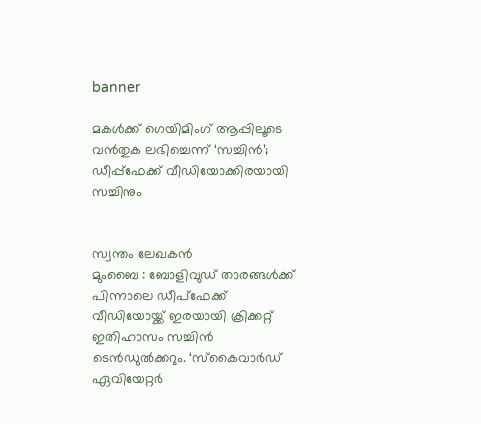banner

മകള്‍ക്ക് ഗെയിമിംഗ് ആപ്പിലൂടെ വന്‍തുക ലഭിച്ചെന്ന് ‘സച്ചിന്‍’; ഡീപ്പ്‌ഫേക്ക് വീഡിയോക്കിരയായി സച്ചിനും


സ്വന്തം ലേഖകൻ
മുംബൈ : ബോളിവുഡ് താരങ്ങള്‍ക്ക് പിന്നാലെ ഡീപ്‌ഫേക്ക് വീഡിയോയ്ക്ക് ഇരയായി ക്രിക്കറ്റ് ഇതിഹാസം സച്ചിന്‍ ടെന്‍ഡുല്‍ക്കറും. ‘സ്‌കൈവാര്‍ഡ് ഏവിയേറ്റര്‍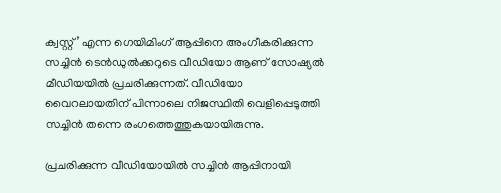ക്വസ്റ്റ്’ എന്ന ഗെയിമിംഗ് ആപ്പിനെ അംഗീകരിക്കുന്ന സച്ചിന്‍ ടെന്‍ഡുല്‍ക്കറുടെ വീഡിയോ ആണ് സോഷ്യല്‍ മീഡിയയില്‍ പ്രചരിക്കുന്നത്. വീഡിയോ വൈറലായതിന് പിന്നാലെ നിജസ്ഥിതി വെളിപ്പെടുത്തി സച്ചിന്‍ തന്നെ രംഗത്തെത്തുകയായിരുന്നു.

പ്രചരിക്കുന്ന വീഡിയോയില്‍ സച്ചിന്‍ ആപ്പിനായി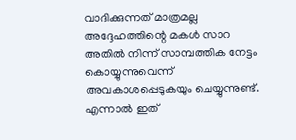വാദിക്കുന്നത് മാത്രമല്ല അദ്ദേഹത്തിന്റെ മകള്‍ സാറ അതില്‍ നിന്ന് സാമ്പത്തിക നേട്ടം കൊയ്യുന്നുവെന്ന് അവകാശപ്പെടുകയും ചെയ്യുന്നുണ്ട്. എന്നാല്‍ ഇത്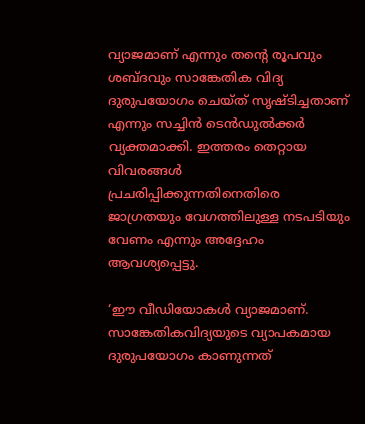വ്യാജമാണ് എന്നും തന്റെ രൂപവും ശബ്ദവും സാങ്കേതിക വിദ്യ ദുരുപയോഗം ചെയ്ത് സൃഷ്ടിച്ചതാണ് എന്നും സച്ചിന്‍ ടെന്‍ഡുല്‍ക്കര്‍ വ്യക്തമാക്കി. ഇത്തരം തെറ്റായ വിവരങ്ങള്‍ പ്രചരിപ്പിക്കുന്നതിനെതിരെ ജാഗ്രതയും വേഗത്തിലുള്ള നടപടിയും വേണം എന്നും അദ്ദേഹം ആവശ്യപ്പെട്ടു.

‘ഈ വീഡിയോകള്‍ വ്യാജമാണ്. സാങ്കേതികവിദ്യയുടെ വ്യാപകമായ ദുരുപയോഗം കാണുന്നത്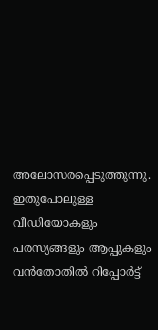അലോസരപ്പെടുത്തുന്നു. ഇതുപോലുള്ള വീഡിയോകളും പരസ്യങ്ങളും ആപ്പുകളും വന്‍തോതില്‍ റിപ്പോര്‍ട്ട്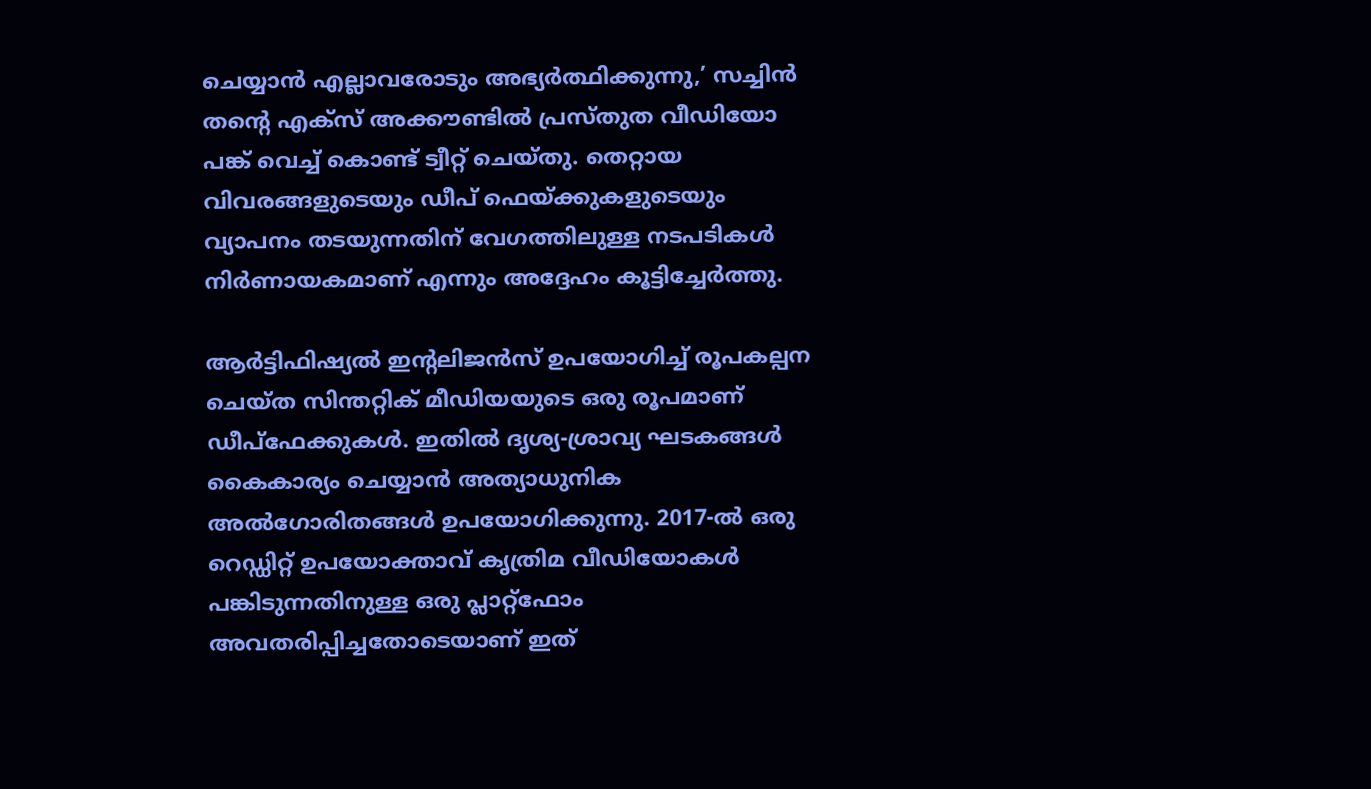ചെയ്യാന്‍ എല്ലാവരോടും അഭ്യര്‍ത്ഥിക്കുന്നു,’ സച്ചിന്‍ തന്റെ എക്സ് അക്കൗണ്ടില്‍ പ്രസ്തുത വീഡിയോ പങ്ക് വെച്ച് കൊണ്ട് ട്വീറ്റ് ചെയ്തു. തെറ്റായ വിവരങ്ങളുടെയും ഡീപ് ഫെയ്ക്കുകളുടെയും വ്യാപനം തടയുന്നതിന് വേഗത്തിലുള്ള നടപടികള്‍ നിര്‍ണായകമാണ് എന്നും അദ്ദേഹം കൂട്ടിച്ചേര്‍ത്തു.

ആര്‍ട്ടിഫിഷ്യല്‍ ഇന്റലിജന്‍സ് ഉപയോഗിച്ച് രൂപകല്പന ചെയ്ത സിന്തറ്റിക് മീഡിയയുടെ ഒരു രൂപമാണ് ഡീപ്‌ഫേക്കുകള്‍. ഇതില്‍ ദൃശ്യ-ശ്രാവ്യ ഘടകങ്ങള്‍ കൈകാര്യം ചെയ്യാന്‍ അത്യാധുനിക അല്‍ഗോരിതങ്ങള്‍ ഉപയോഗിക്കുന്നു. 2017-ല്‍ ഒരു റെഡ്ഡിറ്റ് ഉപയോക്താവ് കൃത്രിമ വീഡിയോകള്‍ പങ്കിടുന്നതിനുള്ള ഒരു പ്ലാറ്റ്‌ഫോം അവതരിപ്പിച്ചതോടെയാണ് ഇത്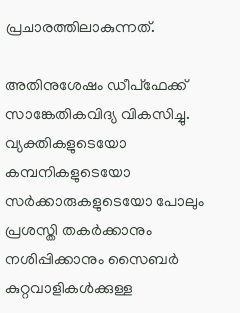പ്രചാരത്തിലാകുന്നത്.

അതിനുശേഷം ഡീപ്‌ഫേക്ക് സാങ്കേതികവിദ്യ വികസിച്ചു. വ്യക്തികളുടെയോ കമ്പനികളുടെയോ സര്‍ക്കാരുകളുടെയോ പോലും പ്രശസ്തി തകര്‍ക്കാനും നശിപ്പിക്കാനും സൈബര്‍ കുറ്റവാളികള്‍ക്കുള്ള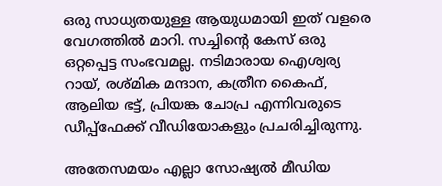ഒരു സാധ്യതയുള്ള ആയുധമായി ഇത് വളരെ വേഗത്തില്‍ മാറി. സച്ചിന്റെ കേസ് ഒരു ഒറ്റപ്പെട്ട സംഭവമല്ല. നടിമാരായ ഐശ്വര്യ റായ്, രശ്മിക മന്ദാന, കത്രീന കൈഫ്, ആലിയ ഭട്ട്, പ്രിയങ്ക ചോപ്ര എന്നിവരുടെ ഡീപ്പ്‌ഫേക്ക് വീഡിയോകളും പ്രചരിച്ചിരുന്നു.

അതേസമയം എല്ലാ സോഷ്യല്‍ മീഡിയ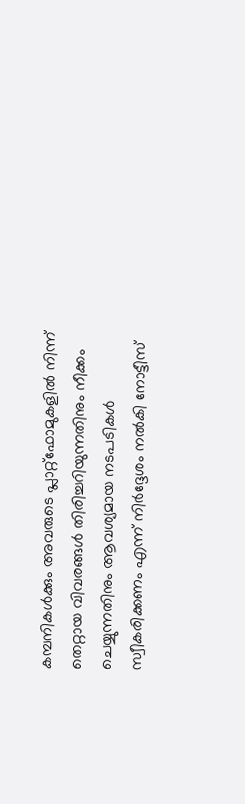കമ്പനികള്‍ക്കും അവരുടെ പ്ലാറ്റ്ഫോമുകളില്‍ നിന്ന് തെറ്റായ വിവരങ്ങള്‍ തിരിച്ചറിയുന്നതിനും നീക്കം ചെയ്യുന്നതിനും ആവശ്യമായ നടപടികള്‍ സ്വീകരിക്കണം എന്ന് നിര്‍ദ്ദേശം നല്‍കി നോട്ടീസ്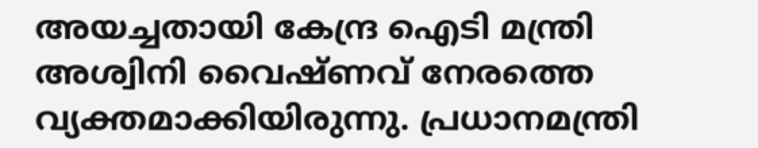അയച്ചതായി കേന്ദ്ര ഐടി മന്ത്രി അശ്വിനി വൈഷ്ണവ് നേരത്തെ വ്യക്തമാക്കിയിരുന്നു. പ്രധാനമന്ത്രി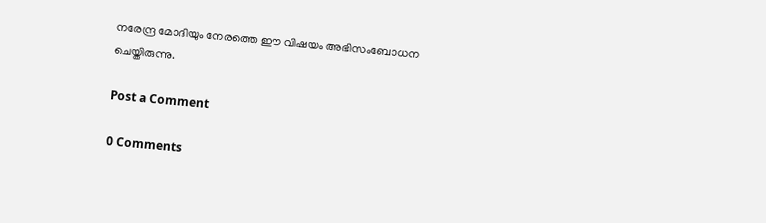നരേന്ദ്ര മോദിയും നേരത്തെ ഈ വിഷയം അഭിസംബോധന ചെയ്തിരുന്നു.

Post a Comment

0 Comments